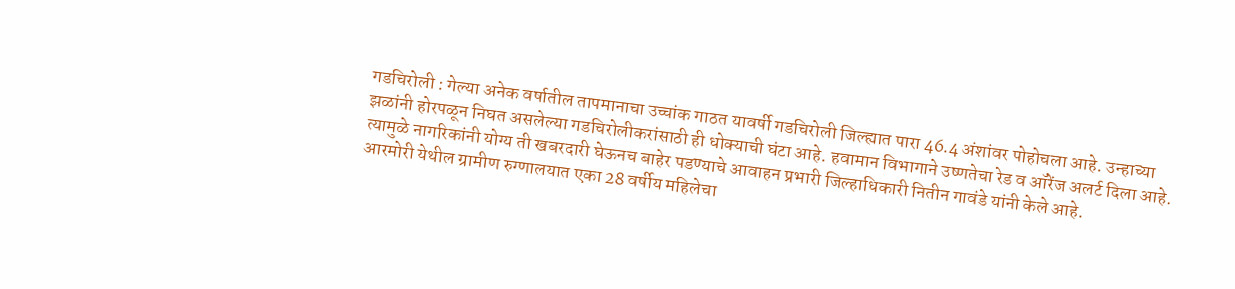गडचिरोली : गेल्या अनेक वर्षातील तापमानाचा उच्चांक गाठत यावर्षी गडचिरोली जिल्ह्यात पारा 46.4 अंशांवर पोहोचला आहे. उन्हाच्या झळांनी होरपळून निघत असलेल्या गडचिरोलीकरांसाठी ही धोक्याची घंटा आहे. हवामान विभागाने उष्णतेचा रेड व ऑरेंज अलर्ट दिला आहे. त्यामुळे नागरिकांनी योग्य ती खबरदारी घेऊनच बाहेर पडण्याचे आवाहन प्रभारी जिल्हाधिकारी नितीन गावंडे यांनी केले आहे.
आरमोरी येथील ग्रामीण रुग्णालयात एका 28 वर्षीय महिलेचा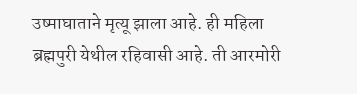उष्माघाताने मृत्यू झाला आहे. ही महिला ब्रह्मपुरी येथील रहिवासी आहे. ती आरमोरी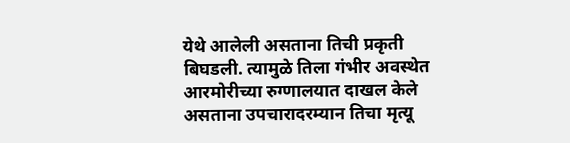येथे आलेली असताना तिची प्रकृती बिघडली. त्यामुळे तिला गंभीर अवस्थेत आरमोरीच्या रुग्णालयात दाखल केले असताना उपचारादरम्यान तिचा मृत्यू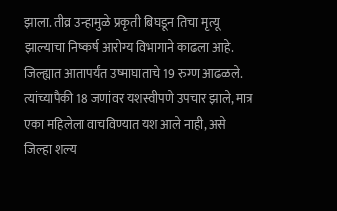झाला. तीव्र उन्हामुळे प्रकृती बिघडून तिचा मृत्यू झाल्याचा निष्कर्ष आरोग्य विभागाने काढला आहे.
जिल्ह्यात आतापर्यंत उष्माघाताचे 19 रुग्ण आढळले. त्यांच्यापैकी 18 जणांवर यशस्वीपणे उपचार झाले, मात्र एका महिलेला वाचविण्यात यश आले नाही, असे जिल्हा शल्य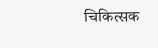चिकित्सक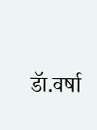डॅा.वर्षा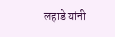लहाडे यांनी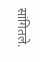सांगितले.